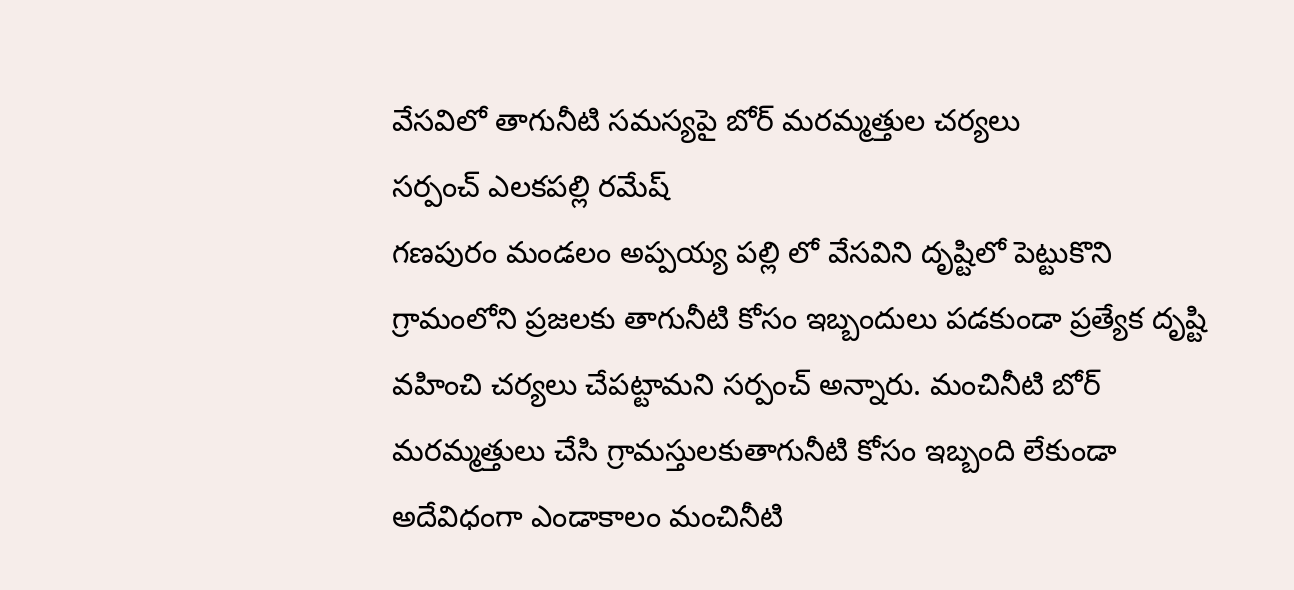వేసవిలో తాగునీటి సమస్యపై బోర్ మరమ్మత్తుల చర్యలు
సర్పంచ్ ఎలకపల్లి రమేష్
గణపురం మండలం అప్పయ్య పల్లి లో వేసవిని దృష్టిలో పెట్టుకొని గ్రామంలోని ప్రజలకు తాగునీటి కోసం ఇబ్బందులు పడకుండా ప్రత్యేక దృష్టి వహించి చర్యలు చేపట్టామని సర్పంచ్ అన్నారు. మంచినీటి బోర్ మరమ్మత్తులు చేసి గ్రామస్తులకుతాగునీటి కోసం ఇబ్బంది లేకుండా అదేవిధంగా ఎండాకాలం మంచినీటి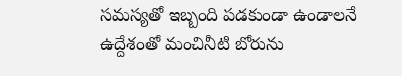సమస్యతో ఇబ్బంది పడకుండా ఉండాలనే ఉద్దేశంతో మంచినీటి బోరును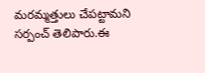మరమ్మత్తులు చేపట్టామని సర్పంచ్ తెలిపారు.ఈ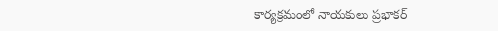కార్యక్రమంలో నాయకులు ప్రభాకర్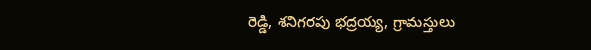రెడ్డి, శనిగరపు భద్రయ్య, గ్రామస్తులు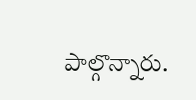పాల్గొన్నారు.